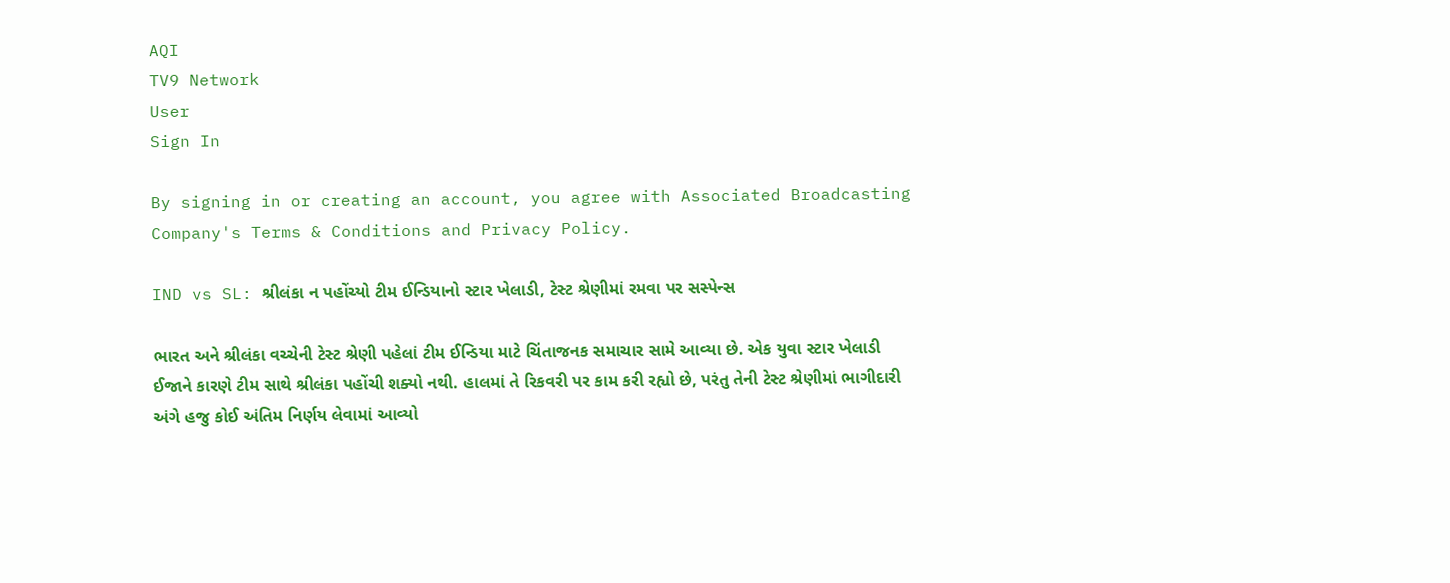AQI
TV9 Network
User
Sign In

By signing in or creating an account, you agree with Associated Broadcasting Company's Terms & Conditions and Privacy Policy.

IND vs SL: શ્રીલંકા ન પહોંચ્યો ટીમ ઈન્ડિયાનો સ્ટાર ખેલાડી, ટેસ્ટ શ્રેણીમાં રમવા પર સસ્પેન્સ

ભારત અને શ્રીલંકા વચ્ચેની ટેસ્ટ શ્રેણી પહેલાં ટીમ ઈન્ડિયા માટે ચિંતાજનક સમાચાર સામે આવ્યા છે. એક યુવા સ્ટાર ખેલાડી ઈજાને કારણે ટીમ સાથે શ્રીલંકા પહોંચી શક્યો નથી. હાલમાં તે રિકવરી પર કામ કરી રહ્યો છે, પરંતુ તેની ટેસ્ટ શ્રેણીમાં ભાગીદારી અંગે હજુ કોઈ અંતિમ નિર્ણય લેવામાં આવ્યો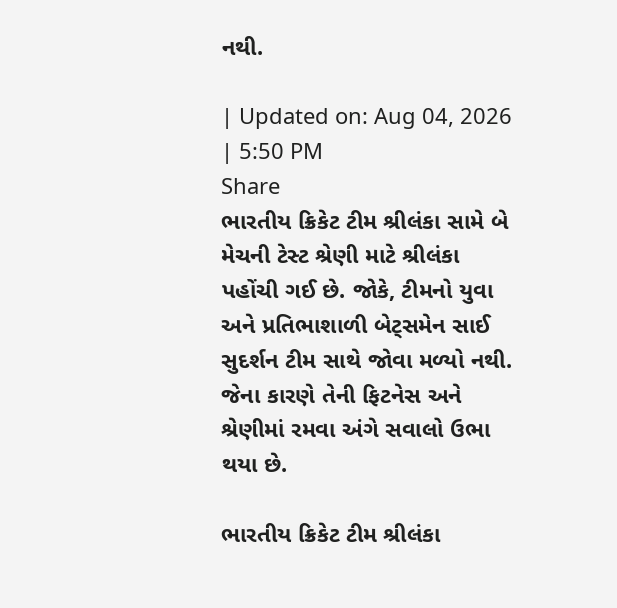નથી.

| Updated on: Aug 04, 2026 | 5:50 PM
Share
ભારતીય ક્રિકેટ ટીમ શ્રીલંકા સામે બે મેચની ટેસ્ટ શ્રેણી માટે શ્રીલંકા પહોંચી ગઈ છે. જોકે, ટીમનો યુવા અને પ્રતિભાશાળી બેટ્સમેન સાઈ સુદર્શન ટીમ સાથે જોવા મળ્યો નથી. જેના કારણે તેની ફિટનેસ અને શ્રેણીમાં રમવા અંગે સવાલો ઉભા થયા છે.

ભારતીય ક્રિકેટ ટીમ શ્રીલંકા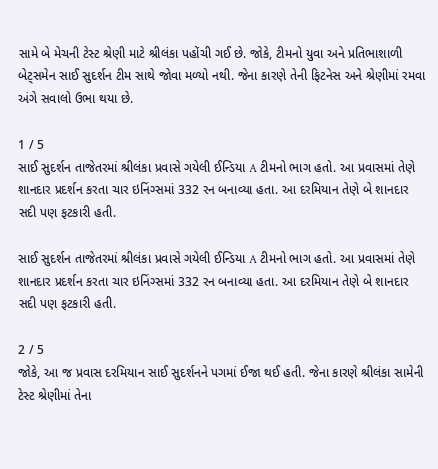સામે બે મેચની ટેસ્ટ શ્રેણી માટે શ્રીલંકા પહોંચી ગઈ છે. જોકે, ટીમનો યુવા અને પ્રતિભાશાળી બેટ્સમેન સાઈ સુદર્શન ટીમ સાથે જોવા મળ્યો નથી. જેના કારણે તેની ફિટનેસ અને શ્રેણીમાં રમવા અંગે સવાલો ઉભા થયા છે.

1 / 5
સાઈ સુદર્શન તાજેતરમાં શ્રીલંકા પ્રવાસે ગયેલી ઈન્ડિયા A ટીમનો ભાગ હતો. આ પ્રવાસમાં તેણે શાનદાર પ્રદર્શન કરતા ચાર ઇનિંગ્સમાં 332 રન બનાવ્યા હતા. આ દરમિયાન તેણે બે શાનદાર સદી પણ ફટકારી હતી.

સાઈ સુદર્શન તાજેતરમાં શ્રીલંકા પ્રવાસે ગયેલી ઈન્ડિયા A ટીમનો ભાગ હતો. આ પ્રવાસમાં તેણે શાનદાર પ્રદર્શન કરતા ચાર ઇનિંગ્સમાં 332 રન બનાવ્યા હતા. આ દરમિયાન તેણે બે શાનદાર સદી પણ ફટકારી હતી.

2 / 5
જોકે, આ જ પ્રવાસ દરમિયાન સાઈ સુદર્શનને પગમાં ઈજા થઈ હતી. જેના કારણે શ્રીલંકા સામેની ટેસ્ટ શ્રેણીમાં તેના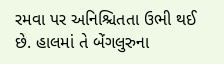રમવા પર અનિશ્ચિતતા ઉભી થઈ છે. હાલમાં તે બેંગલુરુના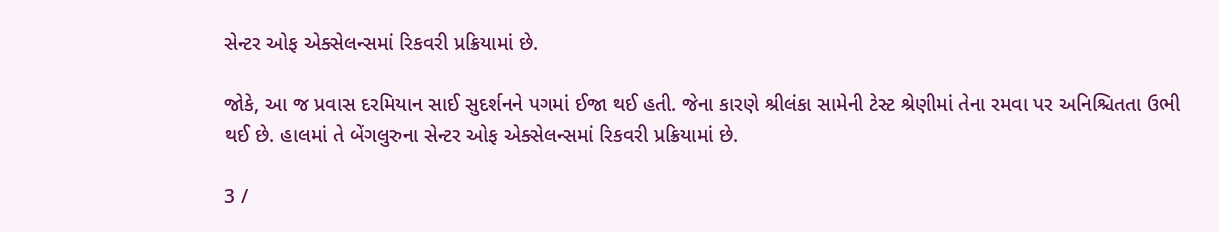સેન્ટર ઓફ એક્સેલન્સમાં રિકવરી પ્રક્રિયામાં છે.

જોકે, આ જ પ્રવાસ દરમિયાન સાઈ સુદર્શનને પગમાં ઈજા થઈ હતી. જેના કારણે શ્રીલંકા સામેની ટેસ્ટ શ્રેણીમાં તેના રમવા પર અનિશ્ચિતતા ઉભી થઈ છે. હાલમાં તે બેંગલુરુના સેન્ટર ઓફ એક્સેલન્સમાં રિકવરી પ્રક્રિયામાં છે.

3 /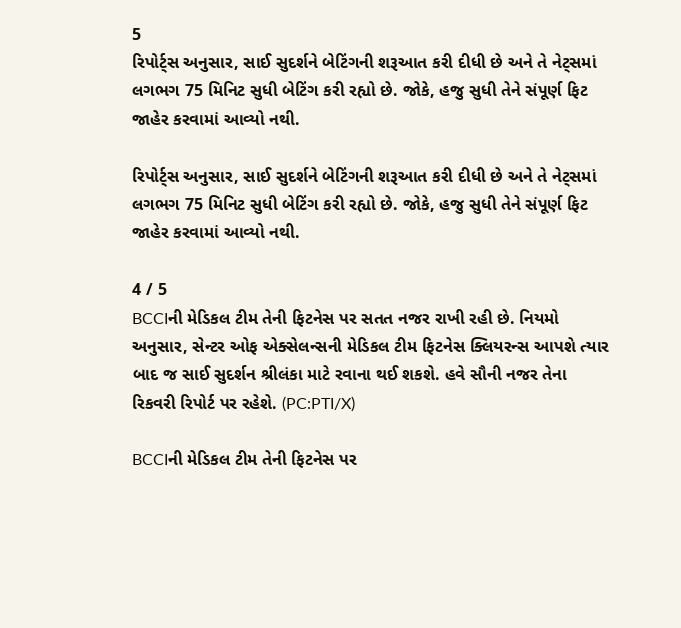5
રિપોર્ટ્સ અનુસાર, સાઈ સુદર્શને બેટિંગની શરૂઆત કરી દીધી છે અને તે નેટ્સમાં લગભગ 75 મિનિટ સુધી બેટિંગ કરી રહ્યો છે. જોકે, હજુ સુધી તેને સંપૂર્ણ ફિટ જાહેર કરવામાં આવ્યો નથી.

રિપોર્ટ્સ અનુસાર, સાઈ સુદર્શને બેટિંગની શરૂઆત કરી દીધી છે અને તે નેટ્સમાં લગભગ 75 મિનિટ સુધી બેટિંગ કરી રહ્યો છે. જોકે, હજુ સુધી તેને સંપૂર્ણ ફિટ જાહેર કરવામાં આવ્યો નથી.

4 / 5
BCCIની મેડિકલ ટીમ તેની ફિટનેસ પર સતત નજર રાખી રહી છે. નિયમો અનુસાર, સેન્ટર ઓફ એક્સેલન્સની મેડિકલ ટીમ ફિટનેસ ક્લિયરન્સ આપશે ત્યાર બાદ જ સાઈ સુદર્શન શ્રીલંકા માટે રવાના થઈ શકશે. હવે સૌની નજર તેના રિકવરી રિપોર્ટ પર રહેશે. (PC:PTI/X)

BCCIની મેડિકલ ટીમ તેની ફિટનેસ પર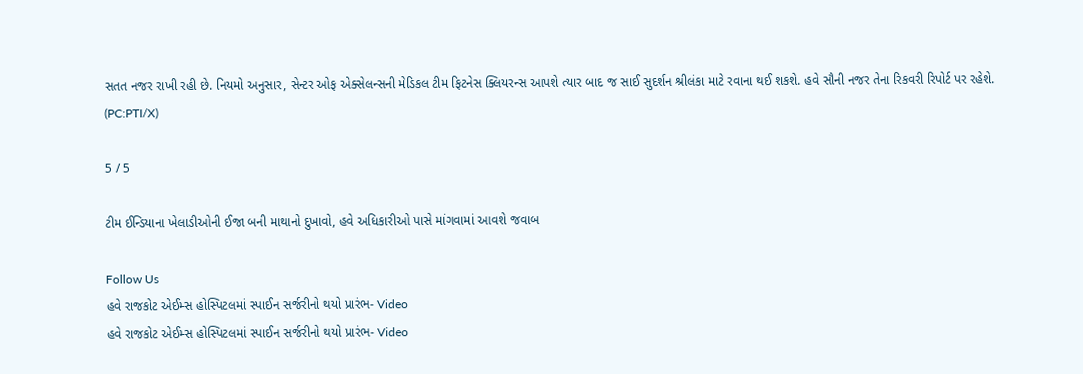સતત નજર રાખી રહી છે. નિયમો અનુસાર, સેન્ટર ઓફ એક્સેલન્સની મેડિકલ ટીમ ફિટનેસ ક્લિયરન્સ આપશે ત્યાર બાદ જ સાઈ સુદર્શન શ્રીલંકા માટે રવાના થઈ શકશે. હવે સૌની નજર તેના રિકવરી રિપોર્ટ પર રહેશે. (PC:PTI/X)

5 / 5

ટીમ ઈન્ડિયાના ખેલાડીઓની ઈજા બની માથાનો દુખાવો, હવે અધિકારીઓ પાસે માંગવામાં આવશે જવાબ

Follow Us
હવે રાજકોટ એઈમ્સ હોસ્પિટલમાં સ્પાઈન સર્જરીનો થયો પ્રારંભ- Video
હવે રાજકોટ એઈમ્સ હોસ્પિટલમાં સ્પાઈન સર્જરીનો થયો પ્રારંભ- Video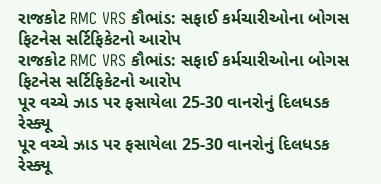રાજકોટ RMC VRS કૌભાંડ: સફાઈ કર્મચારીઓના બોગસ ફિટનેસ સર્ટિફિકેટનો આરોપ
રાજકોટ RMC VRS કૌભાંડ: સફાઈ કર્મચારીઓના બોગસ ફિટનેસ સર્ટિફિકેટનો આરોપ
પૂર વચ્ચે ઝાડ પર ફસાયેલા 25-30 વાનરોનું દિલધડક રેસ્ક્યૂ
પૂર વચ્ચે ઝાડ પર ફસાયેલા 25-30 વાનરોનું દિલધડક રેસ્ક્યૂ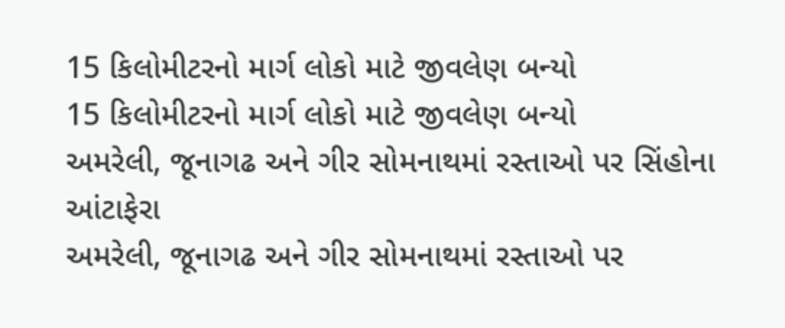15 કિલોમીટરનો માર્ગ લોકો માટે જીવલેણ બન્યો
15 કિલોમીટરનો માર્ગ લોકો માટે જીવલેણ બન્યો
અમરેલી, જૂનાગઢ અને ગીર સોમનાથમાં રસ્તાઓ પર સિંહોના આંટાફેરા
અમરેલી, જૂનાગઢ અને ગીર સોમનાથમાં રસ્તાઓ પર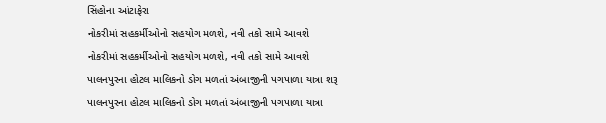સિંહોના આંટાફેરા
નોકરીમાં સહકર્મીઓનો સહયોગ મળશે, નવી તકો સામે આવશે
નોકરીમાં સહકર્મીઓનો સહયોગ મળશે, નવી તકો સામે આવશે
પાલનપુરના હોટલ માલિકનો ડોગ મળતાં અંબાજીની પગપાળા યાત્રા શરૂ
પાલનપુરના હોટલ માલિકનો ડોગ મળતાં અંબાજીની પગપાળા યાત્રા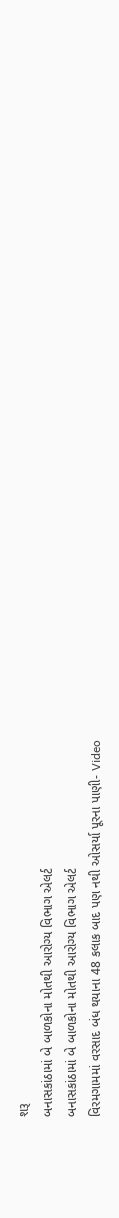શરૂ
બનાસકાંઠામાં બે બાળકોના મોતથી આરોગ્ય વિભાગ એલર્ટ
બનાસકાંઠામાં બે બાળકોના મોતથી આરોગ્ય વિભાગ એલર્ટ
વિરમગામમાં વરસાદ બંધ થયાના 48 કલાક બાદ પણ નથી ઓસર્યા પૂરના પાણી- Video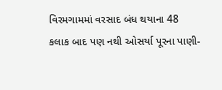વિરમગામમાં વરસાદ બંધ થયાના 48 કલાક બાદ પણ નથી ઓસર્યા પૂરના પાણી-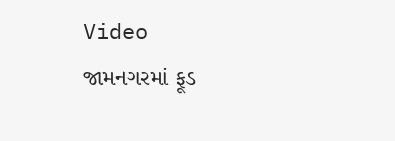Video
જામનગરમાં ફૂડ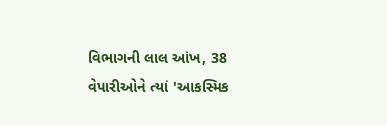વિભાગની લાલ આંખ, 38 વેપારીઓને ત્યાં 'આકસ્મિક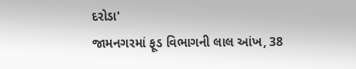દરોડા'
જામનગરમાં ફૂડ વિભાગની લાલ આંખ, 38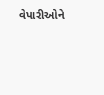વેપારીઓને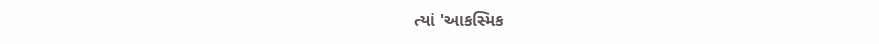ત્યાં 'આકસ્મિક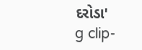દરોડા'
g clip-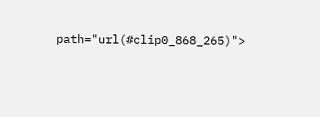path="url(#clip0_868_265)">